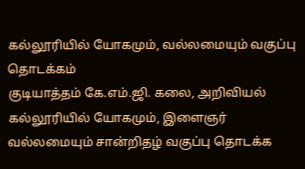கல்லூரியில் யோகமும், வல்லமையும் வகுப்பு தொடக்கம்
குடியாத்தம் கே.எம்.ஜி. கலை, அறிவியல் கல்லூரியில் யோகமும், இளைஞர் வல்லமையும் சான்றிதழ் வகுப்பு தொடக்க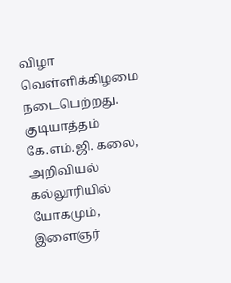விழா வெள்ளிக்கிழமை நடைபெற்றது.
குடியாத்தம் கே.எம்.ஜி. கலை, அறிவியல் கல்லூரியில் யோகமும், இளைஞர்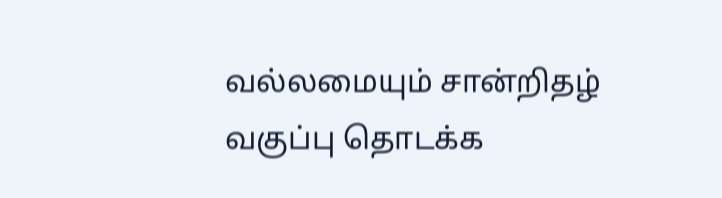வல்லமையும் சான்றிதழ் வகுப்பு தொடக்க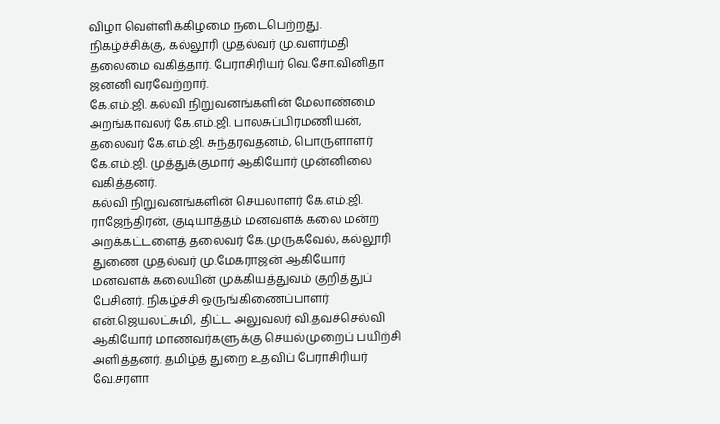விழா வெள்ளிக்கிழமை நடைபெற்றது.
நிகழ்ச்சிக்கு, கல்லூரி முதல்வர் மு.வளர்மதி தலைமை வகித்தார். பேராசிரியர் வெ.சோ.வினிதா ஜனனி வரவேற்றார்.
கே.எம்.ஜி. கல்வி நிறுவனங்களின் மேலாண்மை அறங்காவலர் கே.எம்.ஜி. பாலசுப்பிரமணியன், தலைவர் கே.எம்.ஜி. சுந்தரவதனம், பொருளாளர் கே.எம்.ஜி. முத்துக்குமார் ஆகியோர் முன்னிலை வகித்தனர்.
கல்வி நிறுவனங்களின் செயலாளர் கே.எம்.ஜி. ராஜேந்திரன், குடியாத்தம் மனவளக் கலை மன்ற அறக்கட்டளைத் தலைவர் கே.முருகவேல், கல்லூரி துணை முதல்வர் மு.மேகராஜன் ஆகியோர் மனவளக் கலையின் முக்கியத்துவம் குறித்துப் பேசினர். நிகழ்ச்சி ஒருங்கிணைப்பாளர் என்.ஜெயலட்சுமி, திட்ட அலுவலர் வி.தவச்செல்வி ஆகியோர் மாணவர்களுக்கு செயல்முறைப் பயிற்சி அளித்தனர். தமிழ்த் துறை உதவிப் பேராசிரியர் வே.சரளா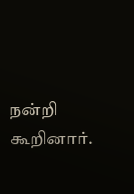நன்றி கூறினார்.